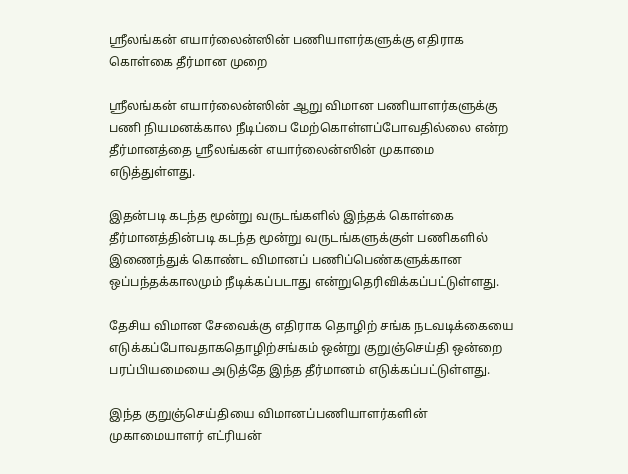ஸ்ரீலங்கன் எயார்லைன்ஸின் பணியாளர்களுக்கு எதிராக கொள்கை தீர்மான முறை

ஸ்ரீலங்கன் எயார்லைன்ஸின் ஆறு விமான பணியாளர்களுக்கு பணி நியமனக்கால நீடிப்பை மேற்கொள்ளப்போவதில்லை என்ற தீர்மானத்தை ஸ்ரீலங்கன் எயார்லைன்ஸின் முகாமை எடுத்துள்ளது.

இதன்படி கடந்த மூன்று வருடங்களில் இந்தக் கொள்கை தீர்மானத்தின்படி கடந்த மூன்று வருடங்களுக்குள் பணிகளில் இணைந்துக் கொண்ட விமானப் பணிப்பெண்களுக்கான ஒப்பந்தக்காலமும் நீடிக்கப்படாது என்றுதெரிவிக்கப்பட்டுள்ளது.

தேசிய விமான சேவைக்கு எதிராக தொழிற் சங்க நடவடிக்கையை எடுக்கப்போவதாகதொழிற்சங்கம் ஒன்று குறுஞ்செய்தி ஒன்றை பரப்பியமையை அடுத்தே இந்த தீர்மானம் எடுக்கப்பட்டுள்ளது.

இந்த குறுஞ்செய்தியை விமானப்பணியாளர்களின் முகாமையாளர் எட்ரியன்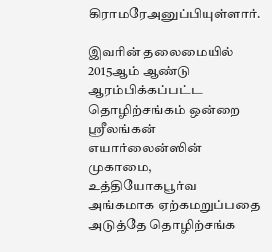கிராமரேஅனுப்பியுள்ளார்.

இவரின் தலைமையில் 2015ஆம் ஆண்டு ஆரம்பிக்கப்பட்ட தொழிற்சங்கம் ஒன்றை ஸ்ரீலங்கன் எயார்லைன்ஸின் முகாமை, உத்தியோகபூர்வ அங்கமாக ஏற்கமறுப்பதை  அடுத்தே தொழிற்சங்க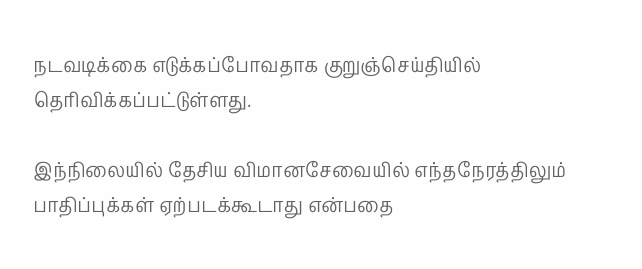நடவடிக்கை எடுக்கப்போவதாக குறுஞ்செய்தியில் தெரிவிக்கப்பட்டுள்ளது.

இந்நிலையில் தேசிய விமானசேவையில் எந்தநேரத்திலும் பாதிப்புக்கள் ஏற்படக்கூடாது என்பதை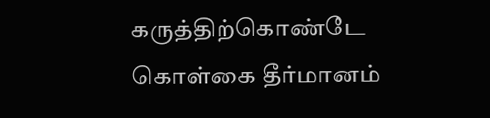கருத்திற்கொண்டே கொள்கை தீர்மானம்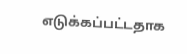எடுக்கப்பட்டதாக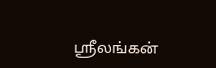ஸ்ரீலங்கன்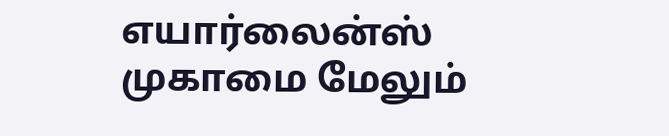எயார்லைன்ஸ் முகாமை மேலும்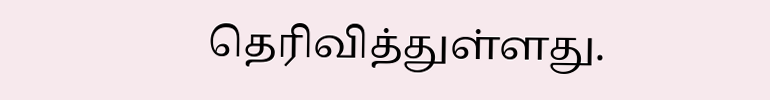தெரிவித்துள்ளது.